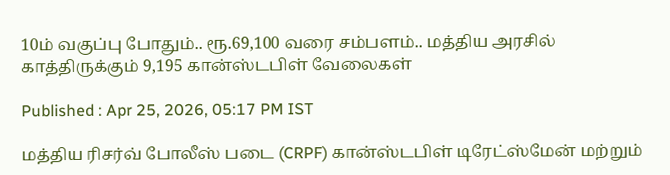10ம் வகுப்பு போதும்.. ரூ.69,100 வரை சம்பளம்.. மத்திய அரசில் காத்திருக்கும் 9,195 கான்ஸ்டபிள் வேலைகள்

Published : Apr 25, 2026, 05:17 PM IST

மத்திய ரிசர்வ் போலீஸ் படை (CRPF) கான்ஸ்டபிள் டிரேட்ஸ்மேன் மற்றும்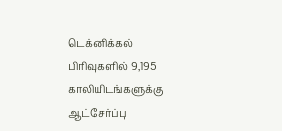டெக்னிக்கல் பிரிவுகளில் 9,195 காலியிடங்களுக்கு ஆட்சேர்ப்பு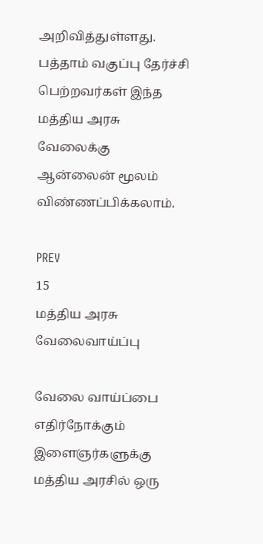அறிவித்துள்ளது. பத்தாம் வகுப்பு தேர்ச்சி பெற்றவர்கள் இந்த மத்திய அரசு வேலைக்கு ஆன்லைன் மூலம் விண்ணப்பிக்கலாம்.

PREV
15
மத்திய அரசு வேலைவாய்ப்பு

வேலை வாய்ப்பை எதிர்நோக்கும் இளைஞர்களுக்கு மத்திய அரசில் ஒரு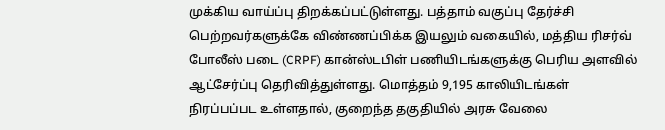முக்கிய வாய்ப்பு திறக்கப்பட்டுள்ளது. பத்தாம் வகுப்பு தேர்ச்சி பெற்றவர்களுக்கே விண்ணப்பிக்க இயலும் வகையில், மத்திய ரிசர்வ் போலீஸ் படை (CRPF) கான்ஸ்டபிள் பணியிடங்களுக்கு பெரிய அளவில் ஆட்சேர்ப்பு தெரிவித்துள்ளது. மொத்தம் 9,195 காலியிடங்கள் நிரப்பப்பட உள்ளதால், குறைந்த தகுதியில் அரசு வேலை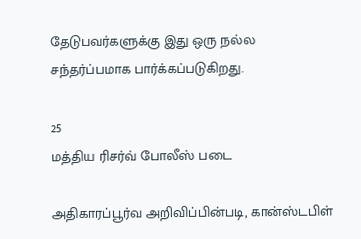தேடுபவர்களுக்கு இது ஒரு நல்ல சந்தர்ப்பமாக பார்க்கப்படுகிறது.

25
மத்திய ரிசர்வ் போலீஸ் படை

அதிகாரப்பூர்வ அறிவிப்பின்படி, கான்ஸ்டபிள்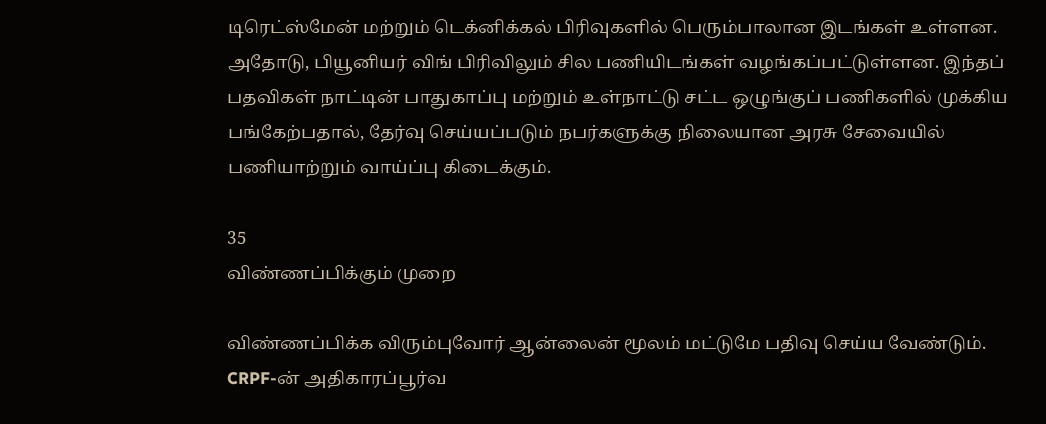டிரெட்ஸ்மேன் மற்றும் டெக்னிக்கல் பிரிவுகளில் பெரும்பாலான இடங்கள் உள்ளன. அதோடு, பியூனியர் விங் பிரிவிலும் சில பணியிடங்கள் வழங்கப்பட்டுள்ளன. இந்தப் பதவிகள் நாட்டின் பாதுகாப்பு மற்றும் உள்நாட்டு சட்ட ஒழுங்குப் பணிகளில் முக்கிய பங்கேற்பதால், தேர்வு செய்யப்படும் நபர்களுக்கு நிலையான அரசு சேவையில் பணியாற்றும் வாய்ப்பு கிடைக்கும்.

35
விண்ணப்பிக்கும் முறை

விண்ணப்பிக்க விரும்புவோர் ஆன்லைன் மூலம் மட்டுமே பதிவு செய்ய வேண்டும். CRPF-ன் அதிகாரப்பூர்வ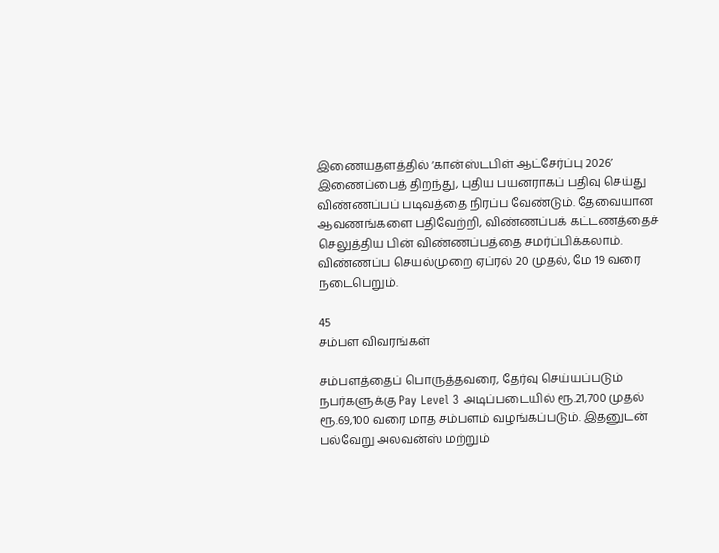இணையதளத்தில் ‘கான்ஸ்டபிள் ஆட்சேர்ப்பு 2026’ இணைப்பைத் திறந்து, புதிய பயனராகப் பதிவு செய்து விண்ணப்பப் படிவத்தை நிரப்ப வேண்டும். தேவையான ஆவணங்களை பதிவேற்றி, விண்ணப்பக் கட்டணத்தைச் செலுத்திய பின் விண்ணப்பத்தை சமர்ப்பிக்கலாம். விண்ணப்ப செயல்முறை ஏப்ரல் 20 முதல், மே 19 வரை நடைபெறும்.

45
சம்பள விவரங்கள்

சம்பளத்தைப் பொருத்தவரை, தேர்வு செய்யப்படும் நபர்களுக்கு Pay Level 3 அடிப்படையில் ரூ.21,700 முதல் ரூ.69,100 வரை மாத சம்பளம் வழங்கப்படும். இதனுடன் பல்வேறு அலவன்ஸ் மற்றும்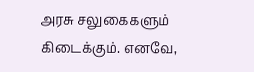அரசு சலுகைகளும் கிடைக்கும். எனவே,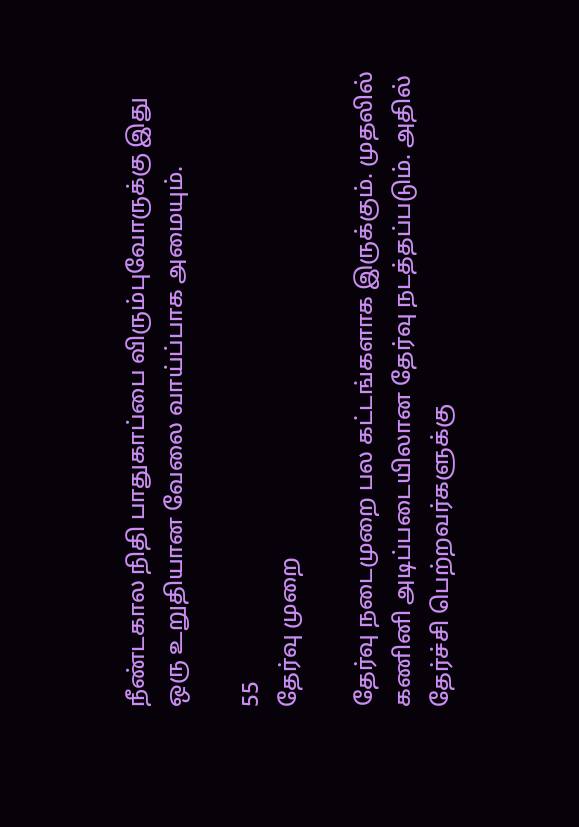நீண்டகால நிதி பாதுகாப்பை விரும்புவோருக்கு இது ஒரு உறுதியான வேலை வாய்ப்பாக அமையும்.

55
தேர்வு முறை

தேர்வு நடைமுறை பல கட்டங்களாக இருக்கும். முதலில் கணினி அடிப்படையிலான தேர்வு நடத்தப்படும். அதில் தேர்ச்சி பெற்றவர்களுக்கு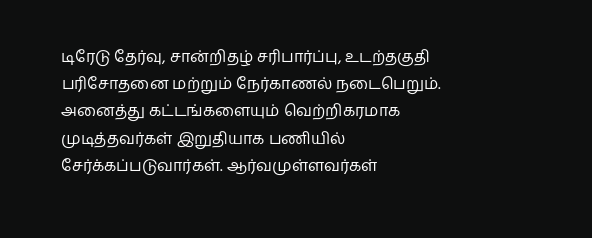டிரேடு தேர்வு, சான்றிதழ் சரிபார்ப்பு, உடற்தகுதி பரிசோதனை மற்றும் நேர்காணல் நடைபெறும். அனைத்து கட்டங்களையும் வெற்றிகரமாக முடித்தவர்கள் இறுதியாக பணியில் சேர்க்கப்படுவார்கள். ஆர்வமுள்ளவர்கள்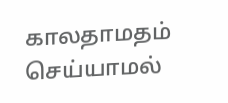காலதாமதம் செய்யாமல்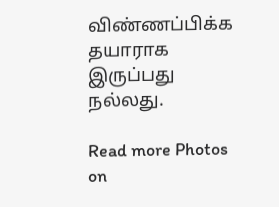விண்ணப்பிக்க தயாராக இருப்பது நல்லது.

Read more Photos on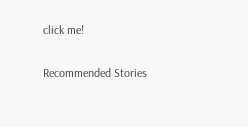click me!

Recommended Stories